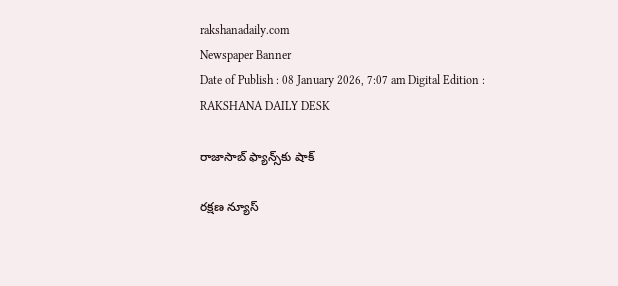rakshanadaily.com
Newspaper Banner
Date of Publish : 08 January 2026, 7:07 am Digital Edition : RAKSHANA DAILY DESK

రాజాసాబ్ ఫ్యాన్స్‌కు షాక్

రక్షణ న్యూస్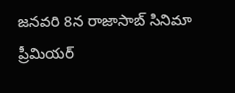జనవరి 8న రాజాసాబ్ సినిమా ప్రీమియర్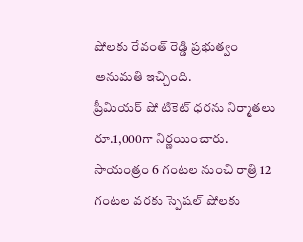షోలకు రేవంత్ రెడ్డి ప్రభుత్వం అనుమతి ఇచ్చింది.
ప్రీమియర్ షో టికెట్ ధరను నిర్మాతలు రూ.1,000గా నిర్ణయించారు.
సాయంత్రం 6 గంటల నుంచి రాత్రి 12 గంటల వరకు స్పెషల్ షోలకు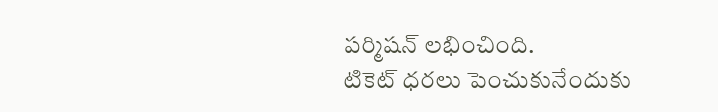పర్మిషన్ లభించింది.
టికెట్ ధరలు పెంచుకునేందుకు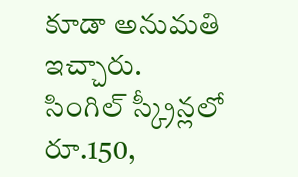కూడా అనుమతి ఇచ్చారు.
సింగిల్ స్క్రీన్లలో రూ.150,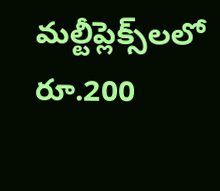మల్టీప్లెక్స్‌లలో రూ.200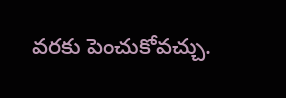వరకు పెంచుకోవచ్చు.